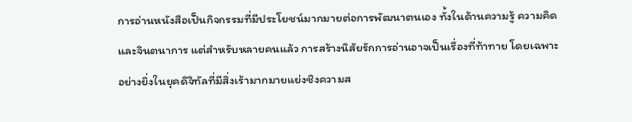การอ่านหนังสือเป็นกิจกรรมที่มีประโยชน์มากมายต่อการพัฒนาตนเอง ทั้งในด้านความรู้ ความคิด และจินตนาการ แต่สำหรับหลายคนแล้ว การสร้างนิสัยรักการอ่านอาจเป็นเรื่องที่ท้าทาย โดยเฉพาะอย่างยิ่งในยุคดิจิทัลที่มีสิ่งเร้ามากมายแย่งชิงความส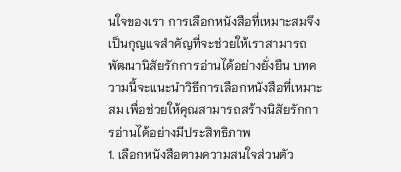นใจของเรา การเลือกหนังสือที่เหมาะสมจึงเป็นกุญแจสำคัญที่จะช่วยให้เราสามารถพัฒนานิสัยรักการอ่านได้อย่างยั่งยืน บทความนี้จะแนะนำวิธีการเลือกหนังสือที่เหมาะสม เพื่อช่วยให้คุณสามารถสร้างนิสัยรักการอ่านได้อย่างมีประสิทธิภาพ
1. เลือกหนังสือตามความสนใจส่วนตัว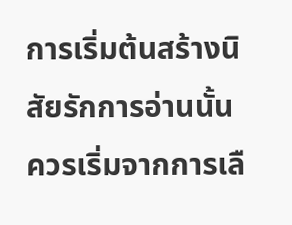การเริ่มต้นสร้างนิสัยรักการอ่านนั้น ควรเริ่มจากการเลื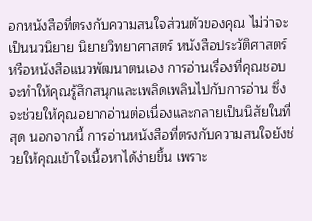อกหนังสือที่ตรงกับความสนใจส่วนตัวของคุณ ไม่ว่าจะเป็นนวนิยาย นิยายวิทยาศาสตร์ หนังสือประวัติศาสตร์ หรือหนังสือแนวพัฒนาตนเอง การอ่านเรื่องที่คุณชอบจะทำให้คุณรู้สึกสนุกและเพลิดเพลินไปกับการอ่าน ซึ่งจะช่วยให้คุณอยากอ่านต่อเนื่องและกลายเป็นนิสัยในที่สุด นอกจากนี้ การอ่านหนังสือที่ตรงกับความสนใจยังช่วยให้คุณเข้าใจเนื้อหาได้ง่ายขึ้น เพราะ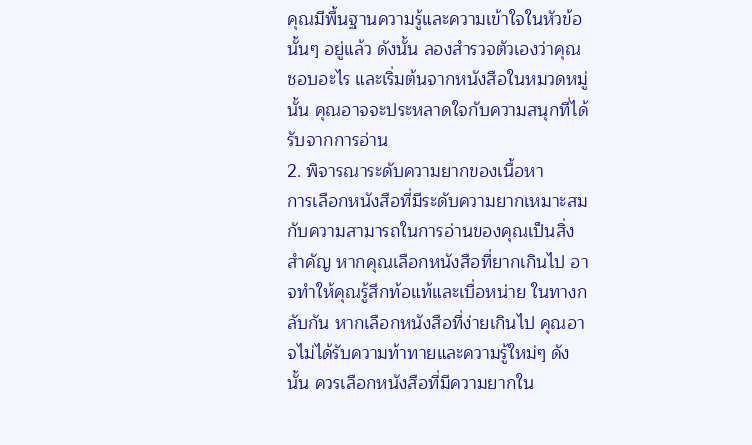คุณมีพื้นฐานความรู้และความเข้าใจในหัวข้อนั้นๆ อยู่แล้ว ดังนั้น ลองสำรวจตัวเองว่าคุณชอบอะไร และเริ่มต้นจากหนังสือในหมวดหมู่นั้น คุณอาจจะประหลาดใจกับความสนุกที่ได้รับจากการอ่าน
2. พิจารณาระดับความยากของเนื้อหา
การเลือกหนังสือที่มีระดับความยากเหมาะสมกับความสามารถในการอ่านของคุณเป็นสิ่งสำคัญ หากคุณเลือกหนังสือที่ยากเกินไป อาจทำให้คุณรู้สึกท้อแท้และเบื่อหน่าย ในทางกลับกัน หากเลือกหนังสือที่ง่ายเกินไป คุณอาจไม่ได้รับความท้าทายและความรู้ใหม่ๆ ดังนั้น ควรเลือกหนังสือที่มีความยากใน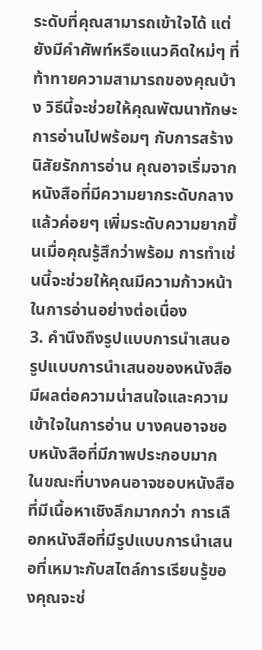ระดับที่คุณสามารถเข้าใจได้ แต่ยังมีคำศัพท์หรือแนวคิดใหม่ๆ ที่ท้าทายความสามารถของคุณบ้าง วิธีนี้จะช่วยให้คุณพัฒนาทักษะการอ่านไปพร้อมๆ กับการสร้างนิสัยรักการอ่าน คุณอาจเริ่มจากหนังสือที่มีความยากระดับกลาง แล้วค่อยๆ เพิ่มระดับความยากขึ้นเมื่อคุณรู้สึกว่าพร้อม การทำเช่นนี้จะช่วยให้คุณมีความก้าวหน้าในการอ่านอย่างต่อเนื่อง
3. คำนึงถึงรูปแบบการนำเสนอ
รูปแบบการนำเสนอของหนังสือมีผลต่อความน่าสนใจและความเข้าใจในการอ่าน บางคนอาจชอบหนังสือที่มีภาพประกอบมาก ในขณะที่บางคนอาจชอบหนังสือที่มีเนื้อหาเชิงลึกมากกว่า การเลือกหนังสือที่มีรูปแบบการนำเสนอที่เหมาะกับสไตล์การเรียนรู้ของคุณจะช่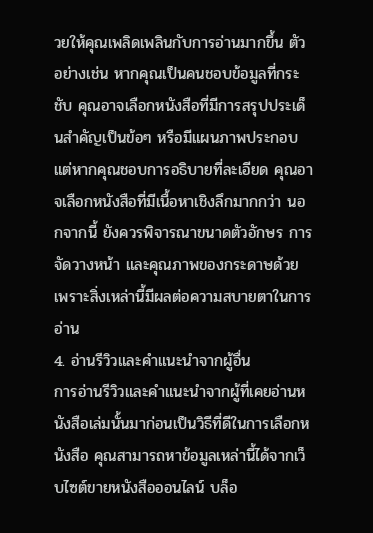วยให้คุณเพลิดเพลินกับการอ่านมากขึ้น ตัวอย่างเช่น หากคุณเป็นคนชอบข้อมูลที่กระชับ คุณอาจเลือกหนังสือที่มีการสรุปประเด็นสำคัญเป็นข้อๆ หรือมีแผนภาพประกอบ แต่หากคุณชอบการอธิบายที่ละเอียด คุณอาจเลือกหนังสือที่มีเนื้อหาเชิงลึกมากกว่า นอกจากนี้ ยังควรพิจารณาขนาดตัวอักษร การจัดวางหน้า และคุณภาพของกระดาษด้วย เพราะสิ่งเหล่านี้มีผลต่อความสบายตาในการอ่าน
4. อ่านรีวิวและคำแนะนำจากผู้อื่น
การอ่านรีวิวและคำแนะนำจากผู้ที่เคยอ่านหนังสือเล่มนั้นมาก่อนเป็นวิธีที่ดีในการเลือกหนังสือ คุณสามารถหาข้อมูลเหล่านี้ได้จากเว็บไซต์ขายหนังสือออนไลน์ บล็อ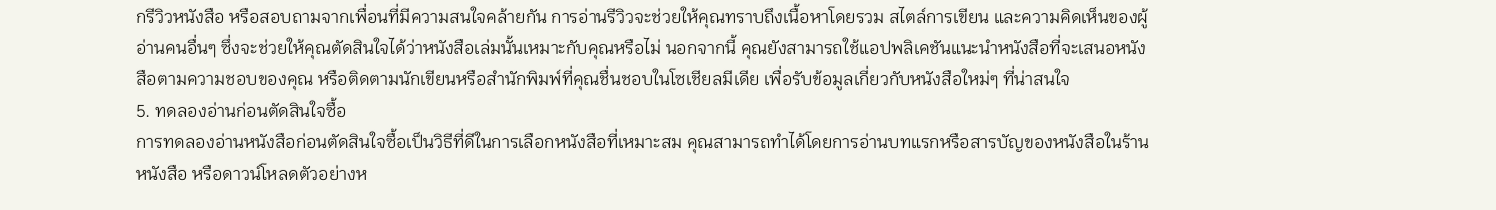กรีวิวหนังสือ หรือสอบถามจากเพื่อนที่มีความสนใจคล้ายกัน การอ่านรีวิวจะช่วยให้คุณทราบถึงเนื้อหาโดยรวม สไตล์การเขียน และความคิดเห็นของผู้อ่านคนอื่นๆ ซึ่งจะช่วยให้คุณตัดสินใจได้ว่าหนังสือเล่มนั้นเหมาะกับคุณหรือไม่ นอกจากนี้ คุณยังสามารถใช้แอปพลิเคชันแนะนำหนังสือที่จะเสนอหนังสือตามความชอบของคุณ หรือติดตามนักเขียนหรือสำนักพิมพ์ที่คุณชื่นชอบในโซเชียลมีเดีย เพื่อรับข้อมูลเกี่ยวกับหนังสือใหม่ๆ ที่น่าสนใจ
5. ทดลองอ่านก่อนตัดสินใจซื้อ
การทดลองอ่านหนังสือก่อนตัดสินใจซื้อเป็นวิธีที่ดีในการเลือกหนังสือที่เหมาะสม คุณสามารถทำได้โดยการอ่านบทแรกหรือสารบัญของหนังสือในร้านหนังสือ หรือดาวน์โหลดตัวอย่างห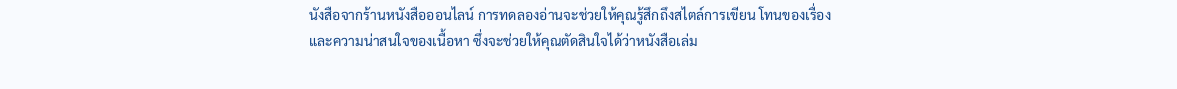นังสือจากร้านหนังสือออนไลน์ การทดลองอ่านจะช่วยให้คุณรู้สึกถึงสไตล์การเขียน โทนของเรื่อง และความน่าสนใจของเนื้อหา ซึ่งจะช่วยให้คุณตัดสินใจได้ว่าหนังสือเล่ม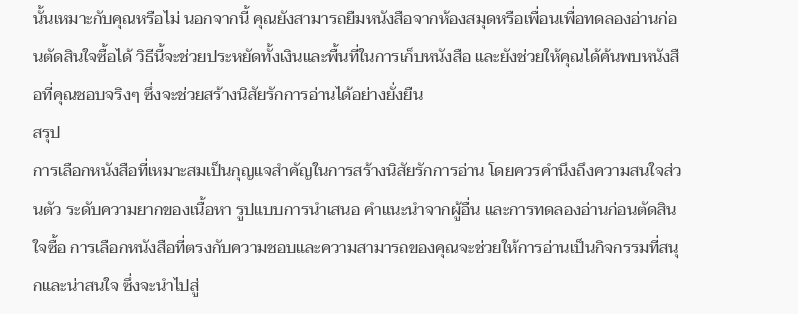นั้นเหมาะกับคุณหรือไม่ นอกจากนี้ คุณยังสามารถยืมหนังสือจากห้องสมุดหรือเพื่อนเพื่อทดลองอ่านก่อนตัดสินใจซื้อได้ วิธีนี้จะช่วยประหยัดทั้งเงินและพื้นที่ในการเก็บหนังสือ และยังช่วยให้คุณได้ค้นพบหนังสือที่คุณชอบจริงๆ ซึ่งจะช่วยสร้างนิสัยรักการอ่านได้อย่างยั่งยืน
สรุป
การเลือกหนังสือที่เหมาะสมเป็นกุญแจสำคัญในการสร้างนิสัยรักการอ่าน โดยควรคำนึงถึงความสนใจส่วนตัว ระดับความยากของเนื้อหา รูปแบบการนำเสนอ คำแนะนำจากผู้อื่น และการทดลองอ่านก่อนตัดสินใจซื้อ การเลือกหนังสือที่ตรงกับความชอบและความสามารถของคุณจะช่วยให้การอ่านเป็นกิจกรรมที่สนุกและน่าสนใจ ซึ่งจะนำไปสู่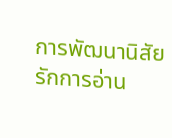การพัฒนานิสัยรักการอ่าน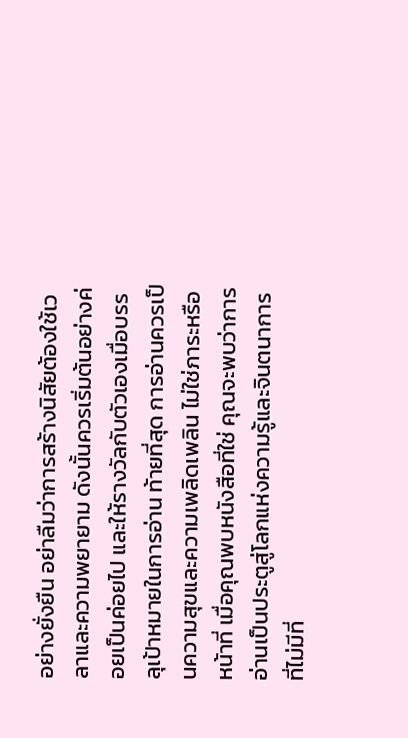อย่างยั่งยืน อย่าลืมว่าการสร้างนิสัยต้องใช้เวลาและความพยายาม ดังนั้นควรเริ่มต้นอย่างค่อยเป็นค่อยไป และให้รางวัลกับตัวเองเมื่อบรรลุเป้าหมายในการอ่าน ท้ายที่สุด การอ่านควรเป็นความสุขและความเพลิดเพลิน ไม่ใช่ภาระหรือหน้าที่ เมื่อคุณพบหนังสือที่ใช่ คุณจะพบว่าการอ่านเป็นประตูสู่โลกแห่งความรู้และจินตนาการที่ไม่มีที่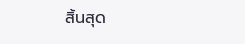สิ้นสุด